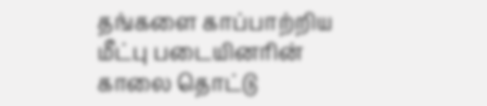தங்களை காப்பாற்றிய மீட்பு படையினரின் காலை தொட்டு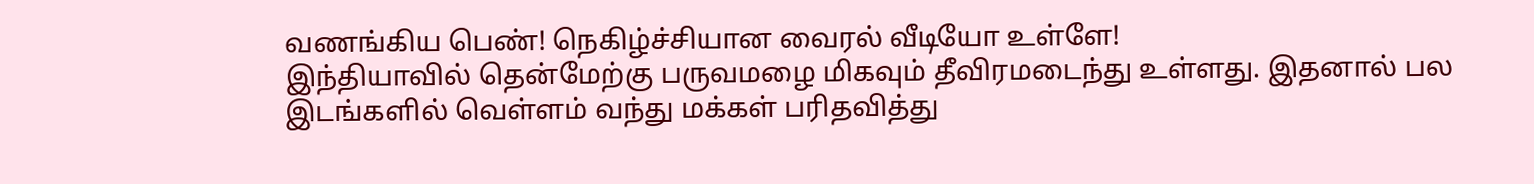வணங்கிய பெண்! நெகிழ்ச்சியான வைரல் வீடியோ உள்ளே!
இந்தியாவில் தென்மேற்கு பருவமழை மிகவும் தீவிரமடைந்து உள்ளது. இதனால் பல இடங்களில் வெள்ளம் வந்து மக்கள் பரிதவித்து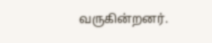வருகின்றனர்.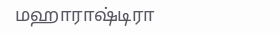மஹாராஷ்டிரா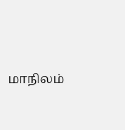மாநிலம்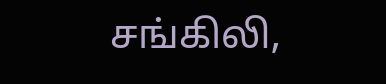சங்கிலி,